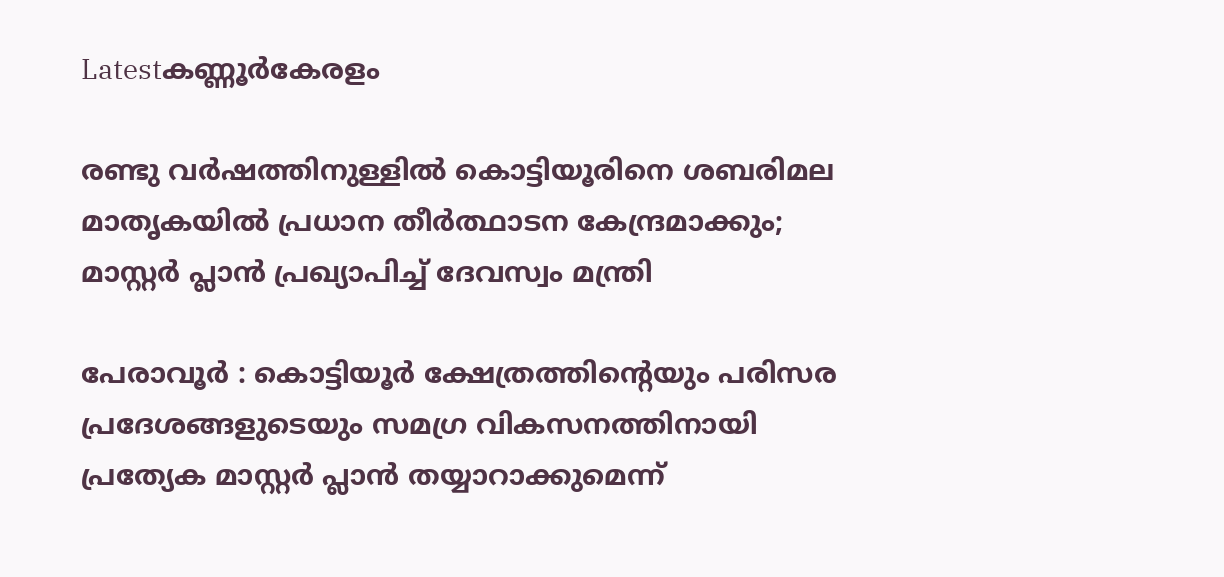Latestകണ്ണൂര്‍കേരളം

രണ്ടു വർഷത്തിനുള്ളിൽ കൊട്ടിയൂരിനെ ശബരിമല മാതൃകയിൽ പ്രധാന തീർത്ഥാടന കേന്ദ്രമാക്കും; മാസ്റ്റർ പ്ലാൻ പ്രഖ്യാപിച്ച് ദേവസ്വം മന്ത്രി

പേരാവൂർ : കൊട്ടിയൂർ ക്ഷേത്രത്തിന്റെയും പരിസര പ്രദേശങ്ങളുടെയും സമഗ്ര വികസനത്തിനായി പ്രത്യേക മാസ്റ്റർ പ്ലാൻ തയ്യാറാക്കുമെന്ന്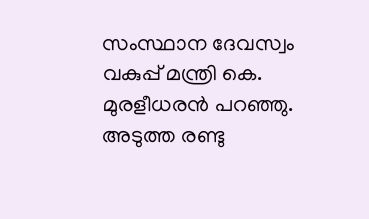സംസ്ഥാന ദേവസ്വം വകുപ്പ് മന്ത്രി കെ. മുരളീധരൻ പറഞ്ഞു. അടുത്ത രണ്ടു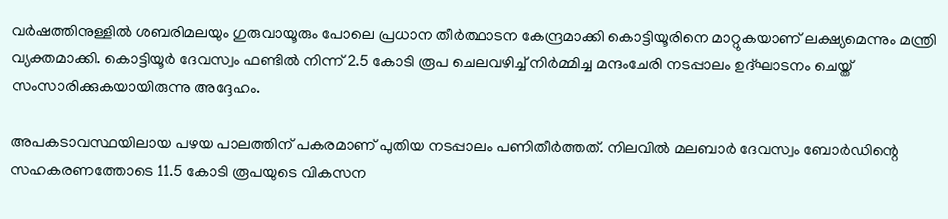വർഷത്തിനുള്ളിൽ ശബരിമലയും ഗുരുവായൂരും പോലെ പ്രധാന തീർത്ഥാടന കേന്ദ്രമാക്കി കൊട്ടിയൂരിനെ മാറ്റുകയാണ് ലക്ഷ്യമെന്നും മന്ത്രി വ്യക്തമാക്കി. കൊട്ടിയൂർ ദേവസ്വം ഫണ്ടിൽ നിന്ന് 2.5 കോടി രൂപ ചെലവഴിച്ച് നിർമ്മിച്ച മന്ദംചേരി നടപ്പാലം ഉദ്ഘാടനം ചെയ്ത് സംസാരിക്കുകയായിരുന്നു അദ്ദേഹം.

അപകടാവസ്ഥയിലായ പഴയ പാലത്തിന് പകരമാണ് പുതിയ നടപ്പാലം പണിതീർത്തത്. നിലവിൽ മലബാർ ദേവസ്വം ബോർഡിന്റെ സഹകരണത്തോടെ 11.5 കോടി രൂപയുടെ വികസന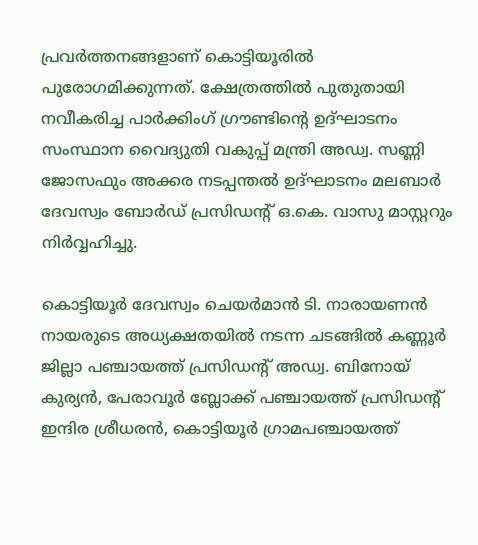പ്രവർത്തനങ്ങളാണ് കൊട്ടിയൂരിൽ പുരോഗമിക്കുന്നത്. ക്ഷേത്രത്തിൽ പുതുതായി നവീകരിച്ച പാർക്കിംഗ് ഗ്രൗണ്ടിന്റെ ഉദ്ഘാടനം സംസ്ഥാന വൈദ്യുതി വകുപ്പ് മന്ത്രി അഡ്വ. സണ്ണി ജോസഫും അക്കര നടപ്പന്തൽ ഉദ്ഘാടനം മലബാർ ദേവസ്വം ബോർഡ് പ്രസിഡന്റ് ഒ.കെ. വാസു മാസ്റ്ററും നിർവ്വഹിച്ചു.

കൊട്ടിയൂർ ദേവസ്വം ചെയർമാൻ ടി. നാരായണൻ നായരുടെ അധ്യക്ഷതയിൽ നടന്ന ചടങ്ങിൽ കണ്ണൂർ ജില്ലാ പഞ്ചായത്ത് പ്രസിഡന്റ് അഡ്വ. ബിനോയ് കുര്യൻ, പേരാവൂർ ബ്ലോക്ക് പഞ്ചായത്ത് പ്രസിഡന്റ് ഇന്ദിര ശ്രീധരൻ, കൊട്ടിയൂർ ഗ്രാമപഞ്ചായത്ത്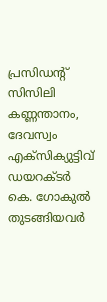പ്രസിഡന്റ് സിസിലി കണ്ണന്താനം, ദേവസ്വം എക്‌സിക്യുട്ടിവ് ഡയറക്ടർ കെ. ഗോകുൽ തുടങ്ങിയവർ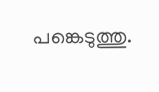പങ്കെടുത്തു.